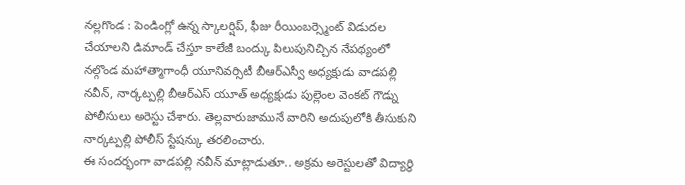నల్లగొండ : పెండింగ్లో ఉన్న స్కాలర్షిప్, ఫీజు రీయింబర్స్మెంట్ విడుదల చేయాలని డిమాండ్ చేస్తూ కాలేజీ బంద్కు పిలుపునిచ్చిన నేపథ్యంలో నల్గొండ మహాత్మాగాంధీ యూనివర్సిటీ బీఆర్ఎస్వీ అధ్యక్షుడు వాడపల్లి నవీన్, నార్కట్పల్లి బీఆర్ఎస్ యూత్ అధ్యక్షుడు పుల్లెంల వెంకట్ గౌడ్ను పోలీసులు అరెస్టు చేశారు. తెల్లవారుజామునే వారిని అదుపులోకి తీసుకుని నార్కట్పల్లి పోలీస్ స్టేషన్కు తరలించారు.
ఈ సందర్భంగా వాడపల్లి నవీన్ మాట్లాడుతూ.. అక్రమ అరెస్టులతో విద్యార్థి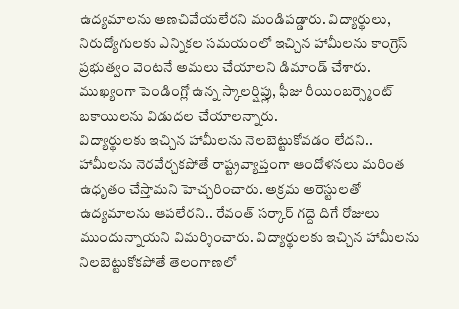ఉద్యమాలను అణచివేయలేరని మండిపడ్డారు. విద్యార్థులు, నిరుద్యోగులకు ఎన్నికల సమయంలో ఇచ్చిన హామీలను కాంగ్రెస్ ప్రభుత్వం వెంటనే అమలు చేయాలని డిమాండ్ చేశారు. ముఖ్యంగా పెండింగ్లో ఉన్న స్కాలర్షిప్లు, ఫీజు రీయింబర్స్మెంట్ బకాయిలను విడుదల చేయాలన్నారు.
విద్యార్థులకు ఇచ్చిన హామీలను నెలబెట్టుకోవడం లేదని.. హామీలను నెరవేర్చకపోతే రాష్ట్రవ్యాప్తంగా ఆందోళనలు మరింత ఉధృతం చేస్తామని హెచ్చరించారు. అక్రమ అరెస్టులతో ఉద్యమాలను ఆపలేరని.. రేవంత్ సర్కార్ గద్దె దిగే రోజులు ముందున్నాయని విమర్శించారు. విద్యార్థులకు ఇచ్చిన హామీలను నిలబెట్టుకోకపోతే తెలంగాణలో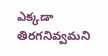ఎక్కడా తిరగనివ్వమని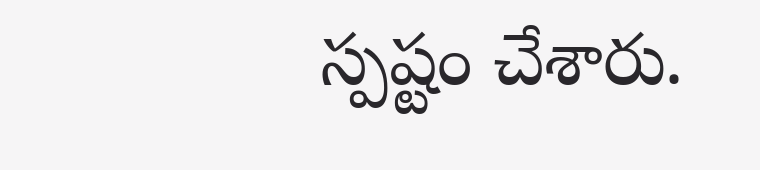స్పష్టం చేశారు.